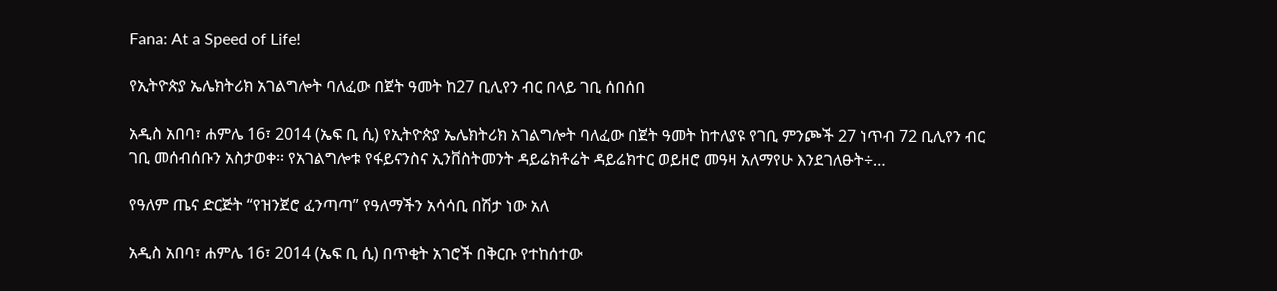Fana: At a Speed of Life!

የኢትዮጵያ ኤሌክትሪክ አገልግሎት ባለፈው በጀት ዓመት ከ27 ቢሊየን ብር በላይ ገቢ ሰበሰበ

አዲስ አበባ፣ ሐምሌ 16፣ 2014 (ኤፍ ቢ ሲ) የኢትዮጵያ ኤሌክትሪክ አገልግሎት ባለፈው በጀት ዓመት ከተለያዩ የገቢ ምንጮች 27 ነጥብ 72 ቢሊየን ብር ገቢ መሰብሰቡን አስታወቀ፡፡ የአገልግሎቱ የፋይናንስና ኢንቨስትመንት ዳይሬክቶሬት ዳይሬክተር ወይዘሮ መዓዛ አለማየሁ እንደገለፁት÷…

የዓለም ጤና ድርጅት “የዝንጀሮ ፈንጣጣ” የዓለማችን አሳሳቢ በሽታ ነው አለ

አዲስ አበባ፣ ሐምሌ 16፣ 2014 (ኤፍ ቢ ሲ) በጥቂት አገሮች በቅርቡ የተከሰተው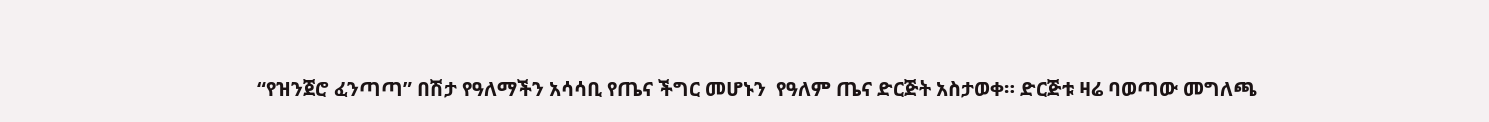“የዝንጀሮ ፈንጣጣ” በሽታ የዓለማችን አሳሳቢ የጤና ችግር መሆኑን  የዓለም ጤና ድርጅት አስታወቀ። ድርጅቱ ዛሬ ባወጣው መግለጫ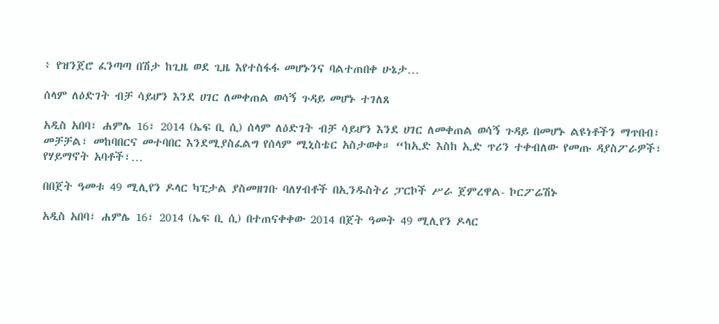፥ የዝንጀሮ ፈንጣጣ በሽታ ከጊዜ ወደ ጊዜ እየተስፋፋ መሆኑንና ባልተጠበቀ ሁኔታ…

ሰላም ለዕድገት ብቻ ሳይሆን እንደ ሀገር ለመቀጠል ወሳኝ ጉዳይ መሆኑ ተገለጸ

አዲስ አበባ፣ ሐምሌ 16፣ 2014 (ኤፍ ቢ ሲ) ሰላም ለዕድገት ብቻ ሳይሆን እንደ ሀገር ለመቀጠል ወሳኝ ጉዳይ በመሆኑ ልዩነቶችን ማጥበብ፣ መቻቻል፣ መከባበርና መተባበር እንደሚያስፈልግ የሰላም ሚኒስቴር አስታወቀ። “ከኢድ እስከ ኢድ ጥሪን ተቀብለው የመጡ ዳያስፖራዎች፣ የሃይማኖት አባቶች፣…

በበጀት ዓመቱ 49 ሚሊየን ዶላር ካፒታል ያስመዘገቡ ባለሃብቶች በኢንዱስትሪ ፓርኮች ሥራ ጀምረዋል- ኮርፖሬሽኑ

አዲስ አበባ፣ ሐምሌ 16፣ 2014 (ኤፍ ቢ ሲ) በተጠናቀቀው 2014 በጀት ዓመት 49 ሚሊየን ዶላር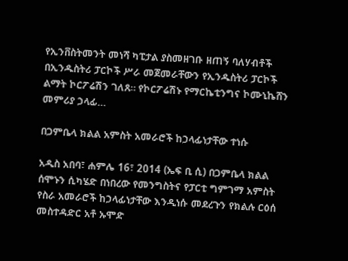የኢንቨስትመንት መነሻ ካፒታል ያስመዘገቡ ዘጠኝ ባለሃብቶች በኢንዱስትሪ ፓርኮች ሥራ መጀመራቸውን የኢንዱስትሪ ፓርኮች ልማት ኮርፖሬሽን ገለጸ። የኮርፖሬሽኑ የማርኬቲንግና ኮሙኒኬሸን መምሪያ ኃላፊ…

በጋምቤላ ክልል አምስት አመራሮች ከኃላፊነታቸው ተነሱ

አዲስ አበባ፣ ሐምሌ 16፣ 2014 (ኤፍ ቢ ሲ) በጋምቤላ ክልል ሰሞኑን ሲካሄድ በነበረው የመንግስትና የፓርቲ ግምገማ አምስት የስራ አመራሮች ከኃላፊነታቸው እንዲነሱ መደረጉን የክልሉ ርዕሰ መስተዳድር አቶ ኡሞድ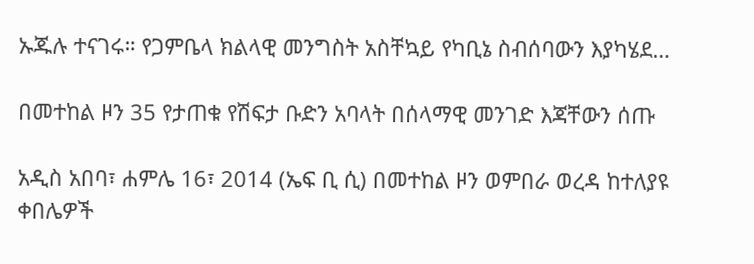ኡጁሉ ተናገሩ። የጋምቤላ ክልላዊ መንግስት አስቸኳይ የካቢኔ ስብሰባውን እያካሄደ…

በመተከል ዞን 35 የታጠቁ የሽፍታ ቡድን አባላት በሰላማዊ መንገድ እጃቸውን ሰጡ

አዲስ አበባ፣ ሐምሌ 16፣ 2014 (ኤፍ ቢ ሲ) በመተከል ዞን ወምበራ ወረዳ ከተለያዩ ቀበሌዎች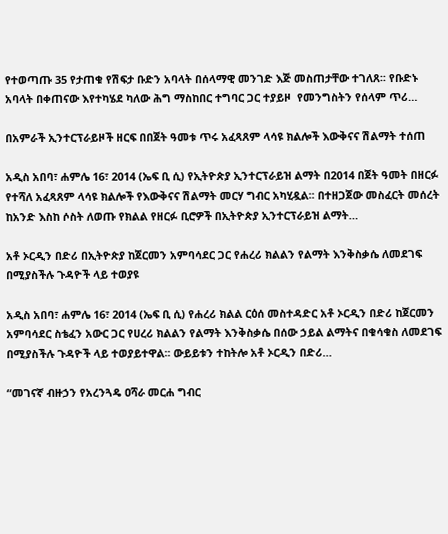የተወጣጡ 35 የታጠቁ የሽፍታ ቡድን አባላት በሰላማዊ መንገድ እጅ መስጠታቸው ተገለጸ፡፡ የቡድኑ አባላት በቀጠናው እየተካሄደ ካለው ሕግ ማስከበር ተግባር ጋር ተያይዞ  የመንግስትን የሰላም ጥሪ…

በአምራች ኢንተርፕራይዞች ዘርፍ በበጀት ዓመቱ ጥሩ አፈጻጸም ላሳዩ ክልሎች እውቅናና ሽልማት ተሰጠ

አዲስ አበባ፣ ሐምሌ 16፣ 2014 (ኤፍ ቢ ሲ) የኢትዮጵያ ኢንተርፕራይዝ ልማት በ2014 በጀት ዓመት በዘርፉ የተሻለ አፈጻጸም ላሳዩ ክልሎች የእውቅናና ሽልማት መርሃ ግብር አካሂዷል፡፡ በተዘጋጀው መስፈርት መሰረት ከአንድ እስከ ሶስት ለወጡ የክልል የዘርፉ ቢሮዎች በኢትዮጵያ ኢንተርፕራይዝ ልማት…

አቶ ኦርዲን በድሪ በኢትዮጵያ ከጀርመን አምባሳደር ጋር የሐረሪ ክልልን የልማት እንቅስቃሴ ለመደገፍ በሚያስችሉ ጉዳዮች ላይ ተወያዩ

አዲስ አበባ፣ ሐምሌ 16፣ 2014 (ኤፍ ቢ ሲ) የሐረሪ ክልል ርዕሰ መስተዳድር አቶ ኦርዲን በድሪ ከጀርመን አምባሳደር ስቴፈን አውር ጋር የሀረሪ ክልልን የልማት እንቅስቃሴ በሰው ኃይል ልማትና በቁሳቁስ ለመደገፍ በሚያስችሉ ጉዳዮች ላይ ተወያይተዋል፡፡ ውይይቱን ተከትሎ አቶ ኦርዲን በድሪ…

“መገናኛ ብዙኃን የአረንጓዴ ዐሻራ መርሐ ግብር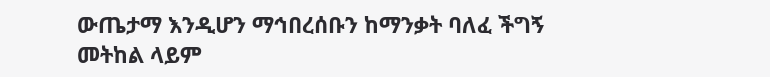ውጤታማ እንዲሆን ማኅበረሰቡን ከማንቃት ባለፈ ችግኝ መትከል ላይም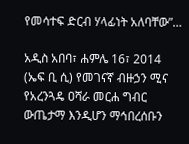የመሳተፍ ድርብ ሃላፊነት አለባቸው”…

አዲስ አበባ፣ ሐምሌ 16፣ 2014 (ኤፍ ቢ ሲ) የመገናኛ ብዙኃን ሚና የአረንጓዴ ዐሻራ መርሐ ግብር ውጤታማ እንዲሆን ማኅበረሰቡን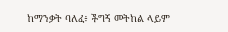ከማንቃት ባለፈ፥ ችግኝ መትከል ላይም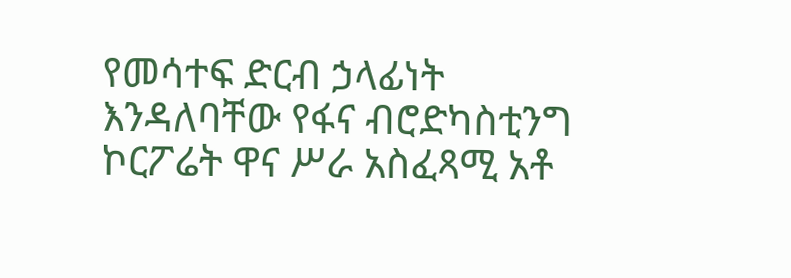የመሳተፍ ድርብ ኃላፊነት እንዳለባቸው የፋና ብሮድካስቲንግ ኮርፖሬት ዋና ሥራ አስፈጻሚ አቶ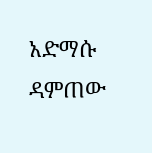አድማሱ ዳምጠው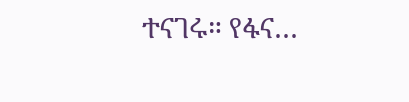ተናገሩ። የፋና…